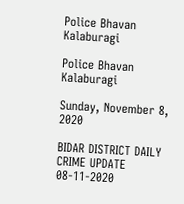Police Bhavan Kalaburagi

Police Bhavan Kalaburagi

Sunday, November 8, 2020

BIDAR DISTRICT DAILY CRIME UPDATE 08-11-2020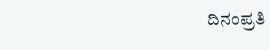ದಿನಂಪ್ರತಿ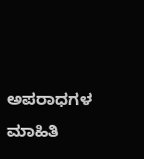ಅಪರಾಧಗಳ ಮಾಹಿತಿ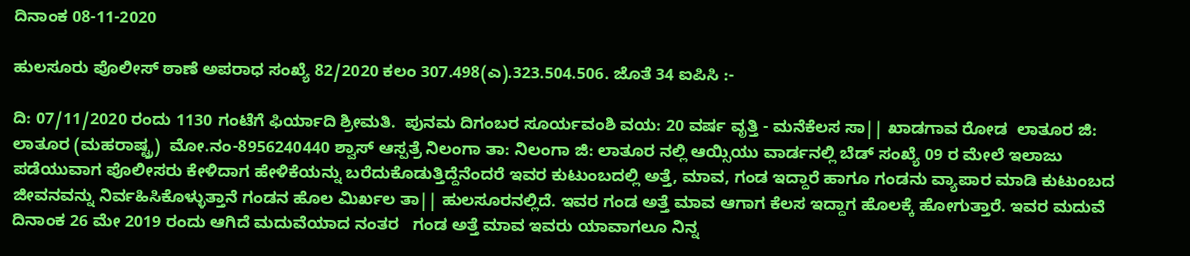ದಿನಾಂಕ 08-11-2020

ಹುಲಸೂರು ಪೊಲೀಸ್ ಠಾಣೆ ಅಪರಾಧ ಸಂಖ್ಯೆ 82/2020 ಕಲಂ 307.498(ಎ).323.504.506. ಜೊತೆ 34 ಐಪಿಸಿ :-

ದಿ: 07/11/2020 ರಂದು 1130 ಗಂಟೆಗೆ ಫಿರ್ಯಾದಿ ಶ್ರೀಮತಿ.  ಪುನಮ ದಿಗಂಬರ ಸೂರ್ಯವಂಶಿ ವಯ: 20 ವರ್ಷ ವೃತ್ತಿ - ಮನೆಕೆಲಸ ಸಾ|| ಖಾಡಗಾವ ರೋಡ  ಲಾತೂರ ಜಿ: ಲಾತೂರ (ಮಹರಾಷ್ಟ್ರ)  ಮೋ.ನಂ-8956240440 ಶ್ವಾಸ್ ಆಸ್ಪತ್ರೆ ನಿಲಂಗಾ ತಾ: ನಿಲಂಗಾ ಜಿ: ಲಾತೂರ ನಲ್ಲಿ ಆಯ್ಸಿಯು ವಾರ್ಡನಲ್ಲಿ ಬೆಡ್ ಸಂಖ್ಯೆ 09 ರ ಮೇಲೆ ಇಲಾಜು ಪಡೆಯುವಾಗ ಪೊಲೀಸರು ಕೇಳಿದಾಗ ಹೇಳಿಕೆಯನ್ನು ಬರೆದುಕೊಡುತ್ತಿದ್ದೆನೆಂದರೆ ಇವರ ಕುಟುಂಬದಲ್ಲಿ ಅತ್ತೆ, ಮಾವ, ಗಂಡ ಇದ್ದಾರೆ ಹಾಗೂ ಗಂಡನು ವ್ಯಾಪಾರ ಮಾಡಿ ಕುಟುಂಬದ ಜೀವನವನ್ನು ನಿರ್ವಹಿಸಿಕೊಳ್ಳುತ್ತಾನೆ ಗಂಡನ ಹೊಲ ಮಿರ್ಖಲ ತಾ|| ಹುಲಸೂರನಲ್ಲಿದೆ. ಇವರ ಗಂಡ ಅತ್ತೆ ಮಾವ ಆಗಾಗ ಕೆಲಸ ಇದ್ದಾಗ ಹೊಲಕ್ಕೆ ಹೋಗುತ್ತಾರೆ. ಇವರ ಮದುವೆ ದಿನಾಂಕ 26 ಮೇ 2019 ರಂದು ಆಗಿದೆ ಮದುವೆಯಾದ ನಂತರ   ಗಂಡ ಅತ್ತೆ ಮಾವ ಇವರು ಯಾವಾಗಲೂ ನಿನ್ನ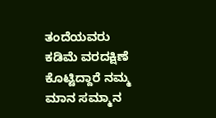ತಂದೆಯವರು ಕಡಿಮೆ ವರದಕ್ಷಿಣೆ  ಕೊಟ್ಟಿದ್ದಾರೆ ನಮ್ಮ ಮಾನ ಸಮ್ಮಾನ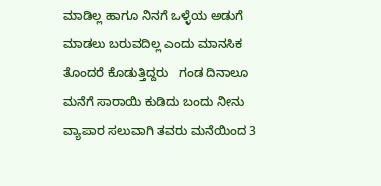ಮಾಡಿಲ್ಲ ಹಾಗೂ ನಿನಗೆ ಒಳ್ಳೆಯ ಅಡುಗೆ ಮಾಡಲು ಬರುವದಿಲ್ಲ ಎಂದು ಮಾನಸಿಕ ತೊಂದರೆ ಕೊಡುತ್ತಿದ್ದರು   ಗಂಡ ದಿನಾಲೂ ಮನೆಗೆ ಸಾರಾಯಿ ಕುಡಿದು ಬಂದು ನೀನು ವ್ಯಾಪಾರ ಸಲುವಾಗಿ ತವರು ಮನೆಯಿಂದ 3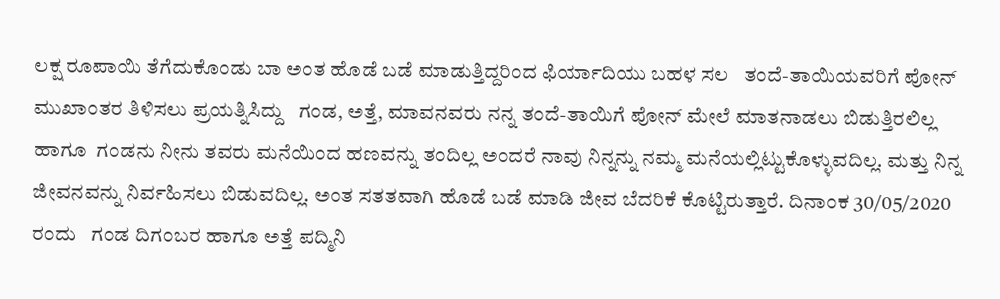ಲಕ್ಷ ರೂಪಾಯಿ ತೆಗೆದುಕೊಂಡು ಬಾ ಅಂತ ಹೊಡೆ ಬಡೆ ಮಾಡುತ್ತಿದ್ದರಿಂದ ಫಿರ್ಯಾದಿಯು ಬಹಳ ಸಲ   ತಂದೆ-ತಾಯಿಯವರಿಗೆ ಪೋನ್ ಮುಖಾಂತರ ತಿಳಿಸಲು ಪ್ರಯತ್ನಿಸಿದ್ದು   ಗಂಡ, ಅತ್ತೆ, ಮಾವನವರು ನನ್ನ ತಂದೆ-ತಾಯಿಗೆ ಪೋನ್ ಮೇಲೆ ಮಾತನಾಡಲು ಬಿಡುತ್ತಿರಲಿಲ್ಲ ಹಾಗೂ  ಗಂಡನು ನೀನು ತವರು ಮನೆಯಿಂದ ಹಣವನ್ನು ತಂದಿಲ್ಲ ಅಂದರೆ ನಾವು ನಿನ್ನನ್ನು ನಮ್ಮ ಮನೆಯಲ್ಲಿಟ್ಟುಕೊಳ್ಳುವದಿಲ್ಲ. ಮತ್ತು ನಿನ್ನ ಜೀವನವನ್ನು ನಿರ್ವಹಿಸಲು ಬಿಡುವದಿಲ್ಲ. ಅಂತ ಸತತವಾಗಿ ಹೊಡೆ ಬಡೆ ಮಾಡಿ ಜೀವ ಬೆದರಿಕೆ ಕೊಟ್ಟಿರುತ್ತಾರೆ. ದಿನಾಂಕ 30/05/2020 ರಂದು   ಗಂಡ ದಿಗಂಬರ ಹಾಗೂ ಅತ್ತೆ ಪದ್ಮಿನಿ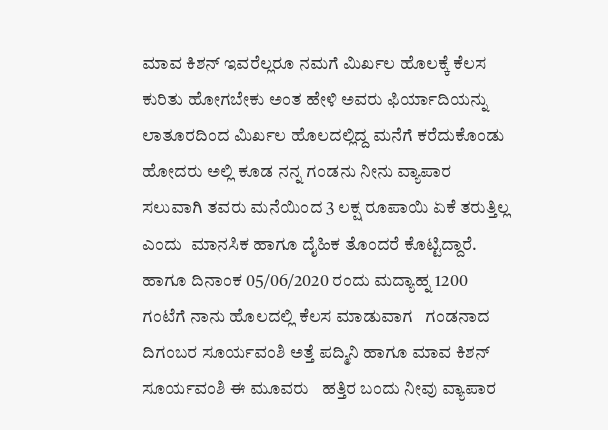ಮಾವ ಕಿಶನ್ ಇವರೆಲ್ಲರೂ ನಮಗೆ ಮಿರ್ಖಲ ಹೊಲಕ್ಕೆ ಕೆಲಸ ಕುರಿತು ಹೋಗಬೇಕು ಅಂತ ಹೇಳಿ ಅವರು ಫಿರ್ಯಾದಿಯನ್ನು ಲಾತೂರದಿಂದ ಮಿರ್ಖಲ ಹೊಲದಲ್ಲಿದ್ದ ಮನೆಗೆ ಕರೆದುಕೊಂಡು ಹೋದರು ಅಲ್ಲಿ ಕೂಡ ನನ್ನ ಗಂಡನು ನೀನು ವ್ಯಾಪಾರ ಸಲುವಾಗಿ ತವರು ಮನೆಯಿಂದ 3 ಲಕ್ಷ ರೂಪಾಯಿ ಏಕೆ ತರುತ್ತಿಲ್ಲ ಎಂದು  ಮಾನಸಿಕ ಹಾಗೂ ದೈಹಿಕ ತೊಂದರೆ ಕೊಟ್ಟಿದ್ದಾರೆ. ಹಾಗೂ ದಿನಾಂಕ 05/06/2020 ರಂದು ಮದ್ಯಾಹ್ನ 1200 ಗಂಟೆಗೆ ನಾನು ಹೊಲದಲ್ಲಿ ಕೆಲಸ ಮಾಡುವಾಗ   ಗಂಡನಾದ ದಿಗಂಬರ ಸೂರ್ಯವಂಶಿ ಅತ್ತೆ ಪದ್ಮಿನಿ ಹಾಗೂ ಮಾವ ಕಿಶನ್ ಸೂರ್ಯವಂಶಿ ಈ ಮೂವರು   ಹತ್ತಿರ ಬಂದು ನೀವು ವ್ಯಾಪಾರ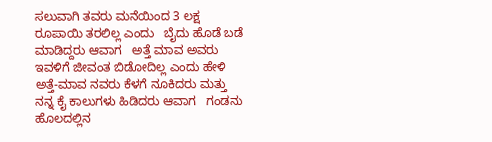ಸಲುವಾಗಿ ತವರು ಮನೆಯಿಂದ 3 ಲಕ್ಷ ರೂಪಾಯಿ ತರಲಿಲ್ಲ ಎಂದು   ಬೈದು ಹೊಡೆ ಬಡೆ ಮಾಡಿದ್ದರು ಆವಾಗ   ಅತ್ತೆ ಮಾವ ಅವರು ಇವಳಿಗೆ ಜೀವಂತ ಬಿಡೋದಿಲ್ಲ ಎಂದು ಹೇಳಿ   ಅತ್ತೆ-ಮಾವ ನವರು ಕೆಳಗೆ ನೂಕಿದರು ಮತ್ತು ನನ್ನ ಕೈ ಕಾಲುಗಳು ಹಿಡಿದರು ಆವಾಗ   ಗಂಡನು ಹೊಲದಲ್ಲಿನ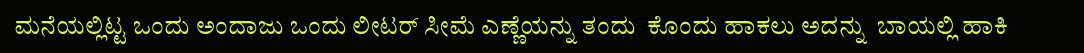ಮನೆಯಲ್ಲಿಟ್ಟ ಒಂದು ಅಂದಾಜು ಒಂದು ಲೀಟರ್ ಸೀಮೆ ಎಣ್ಣೆಯನ್ನು ತಂದು  ಕೊಂದು ಹಾಕಲು ಅದನ್ನು  ಬಾಯಲ್ಲಿ ಹಾಕಿ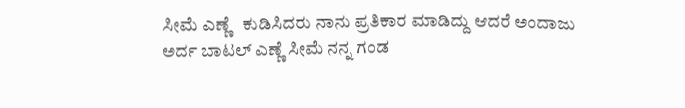ಸೀಮೆ ಎಣ್ಣೆ   ಕುಡಿಸಿದರು ನಾನು ಪ್ರತಿಕಾರ ಮಾಡಿದ್ದು ಆದರೆ ಅಂದಾಜು ಅರ್ದ ಬಾಟಲ್ ಎಣ್ಣೆ ಸೀಮೆ ನನ್ನ ಗಂಡ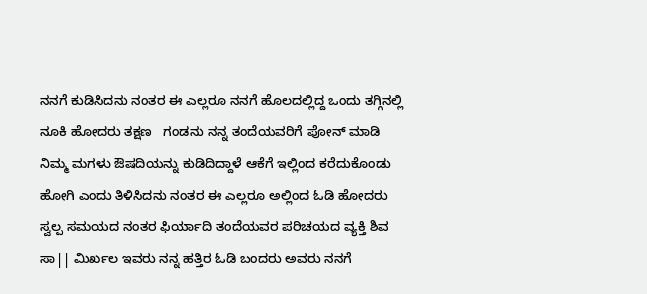ನನಗೆ ಕುಡಿಸಿದನು ನಂತರ ಈ ಎಲ್ಲರೂ ನನಗೆ ಹೊಲದಲ್ಲಿದ್ದ ಒಂದು ತಗ್ಗಿನಲ್ಲಿ ನೂಕಿ ಹೋದರು ತಕ್ಷಣ   ಗಂಡನು ನನ್ನ ತಂದೆಯವರಿಗೆ ಪೋನ್ ಮಾಡಿ ನಿಮ್ಮ ಮಗಳು ಔಷದಿಯನ್ನು ಕುಡಿದಿದ್ದಾಳೆ ಆಕೆಗೆ ಇಲ್ಲಿಂದ ಕರೆದುಕೊಂಡು ಹೋಗಿ ಎಂದು ತಿಳಿಸಿದನು ನಂತರ ಈ ಎಲ್ಲರೂ ಅಲ್ಲಿಂದ ಓಡಿ ಹೋದರು ಸ್ವಲ್ಪ ಸಮಯದ ನಂತರ ಫಿರ್ಯಾದಿ ತಂದೆಯವರ ಪರಿಚಯದ ವ್ಯಕ್ತಿ ಶಿವ ಸಾ|| ಮಿರ್ಖಲ ಇವರು ನನ್ನ ಹತ್ತಿರ ಓಡಿ ಬಂದರು ಅವರು ನನಗೆ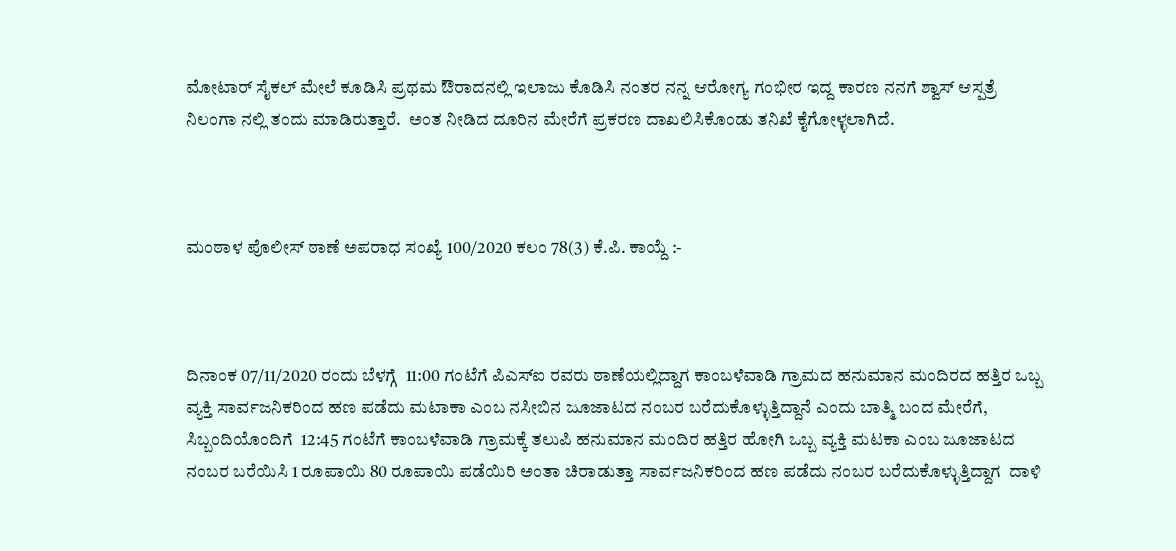ಮೋಟಾರ್ ಸೈಕಲ್ ಮೇಲೆ ಕೂಡಿಸಿ ಪ್ರಥಮ ಔರಾದನಲ್ಲಿ ಇಲಾಜು ಕೊಡಿಸಿ ನಂತರ ನನ್ನ ಆರೋಗ್ಯ ಗಂಭೀರ ಇದ್ದ ಕಾರಣ ನನಗೆ ಶ್ವಾಸ್ ಆಸ್ಪತ್ರೆ ನಿಲಂಗಾ ನಲ್ಲಿ ತಂದು ಮಾಡಿರುತ್ತಾರೆ.  ಅಂತ ನೀಡಿದ ದೂರಿನ ಮೇರೆಗೆ ಪ್ರಕರಣ ದಾಖಲಿಸಿಕೊಂಡು ತನಿಖೆ ಕೈಗೋಳ್ಳಲಾಗಿದೆ.



ಮಂಠಾಳ ಪೊಲೀಸ್ ಠಾಣೆ ಅಪರಾಧ ಸಂಖ್ಯೆ 100/2020 ಕಲಂ 78(3) ಕೆ.ಪಿ. ಕಾಯ್ದೆ :-



ದಿನಾಂಕ 07/11/2020 ರಂದು ಬೆಳಗ್ಗೆ  11:00 ಗಂಟೆಗೆ ಪಿಎಸ್ಐ ರವರು ಠಾಣೆಯಲ್ಲಿದ್ದಾಗ ಕಾಂಬಳೆವಾಡಿ ಗ್ರಾಮದ ಹನುಮಾನ ಮಂದಿರದ ಹತ್ತಿರ ಒಬ್ಬ ವ್ಯಕ್ತಿ ಸಾರ್ವಜನಿಕರಿಂದ ಹಣ ಪಡೆದು ಮಟಾಕಾ ಎಂಬ ನಸೀಬಿನ ಜೂಜಾಟದ ನಂಬರ ಬರೆದುಕೊಳ್ಳುತ್ತಿದ್ದಾನೆ ಎಂದು ಬಾತ್ಮಿ ಬಂದ ಮೇರೆಗೆ,  ಸಿಬ್ಬಂದಿಯೊಂದಿಗೆ  12:45 ಗಂಟೆಗೆ ಕಾಂಬಳೆವಾಡಿ ಗ್ರಾಮಕ್ಕೆ ತಲುಪಿ ಹನುಮಾನ ಮಂದಿರ ಹತ್ತಿರ ಹೋಗಿ ಒಬ್ಬ ವ್ಯಕ್ತಿ ಮಟಕಾ ಎಂಬ ಜೂಜಾಟದ ನಂಬರ ಬರೆಯಿಸಿ 1 ರೂಪಾಯಿ 80 ರೂಪಾಯಿ ಪಡೆಯಿರಿ ಅಂತಾ ಚಿರಾಡುತ್ತಾ ಸಾರ್ವಜನಿಕರಿಂದ ಹಣ ಪಡೆದು ನಂಬರ ಬರೆದುಕೊಳ್ಳುತ್ತಿದ್ದಾಗ  ದಾಳಿ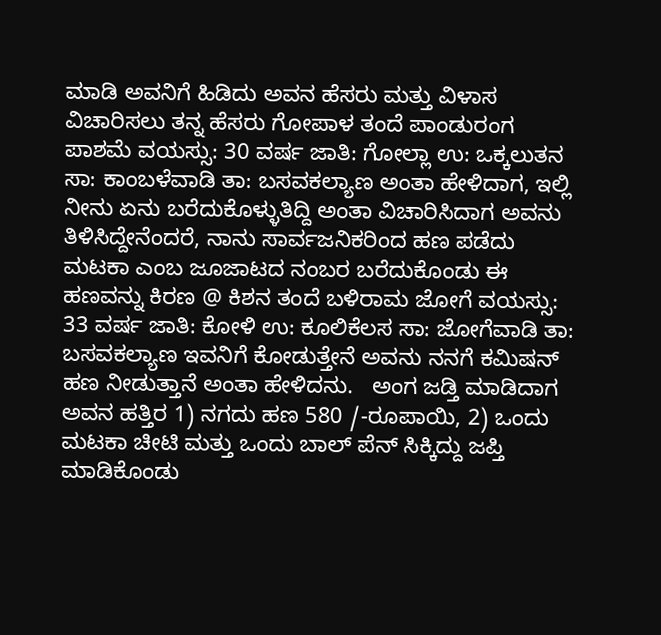ಮಾಡಿ ಅವನಿಗೆ ಹಿಡಿದು ಅವನ ಹೆಸರು ಮತ್ತು ವಿಳಾಸ ವಿಚಾರಿಸಲು ತನ್ನ ಹೆಸರು ಗೋಪಾಳ ತಂದೆ ಪಾಂಡುರಂಗ ಪಾಶಮೆ ವಯಸ್ಸು: 30 ವರ್ಷ ಜಾತಿ: ಗೋಲ್ಲಾ ಉ: ಒಕ್ಕಲುತನ ಸಾ: ಕಾಂಬಳೆವಾಡಿ ತಾ: ಬಸವಕಲ್ಯಾಣ ಅಂತಾ ಹೇಳಿದಾಗ, ಇಲ್ಲಿ ನೀನು ಏನು ಬರೆದುಕೊಳ್ಳುತಿದ್ದಿ ಅಂತಾ ವಿಚಾರಿಸಿದಾಗ ಅವನು ತಿಳಿಸಿದ್ದೇನೆಂದರೆ, ನಾನು ಸಾರ್ವಜನಿಕರಿಂದ ಹಣ ಪಡೆದು ಮಟಕಾ ಎಂಬ ಜೂಜಾಟದ ನಂಬರ ಬರೆದುಕೊಂಡು ಈ ಹಣವನ್ನು ಕಿರಣ @ ಕಿಶನ ತಂದೆ ಬಳಿರಾಮ ಜೋಗೆ ವಯಸ್ಸು: 33 ವರ್ಷ ಜಾತಿ: ಕೋಳಿ ಉ: ಕೂಲಿಕೆಲಸ ಸಾ: ಜೋಗೆವಾಡಿ ತಾ: ಬಸವಕಲ್ಯಾಣ ಇವನಿಗೆ ಕೋಡುತ್ತೇನೆ ಅವನು ನನಗೆ ಕಮಿಷನ್ ಹಣ ನೀಡುತ್ತಾನೆ ಅಂತಾ ಹೇಳಿದನು.   ಅಂಗ ಜಡ್ತಿ ಮಾಡಿದಾಗ ಅವನ ಹತ್ತಿರ 1) ನಗದು ಹಣ 580 /-ರೂಪಾಯಿ, 2) ಒಂದು ಮಟಕಾ ಚೀಟಿ ಮತ್ತು ಒಂದು ಬಾಲ್ ಪೆನ್ ಸಿಕ್ಕಿದ್ದು ಜಪ್ತಿ ಮಾಡಿಕೊಂಡು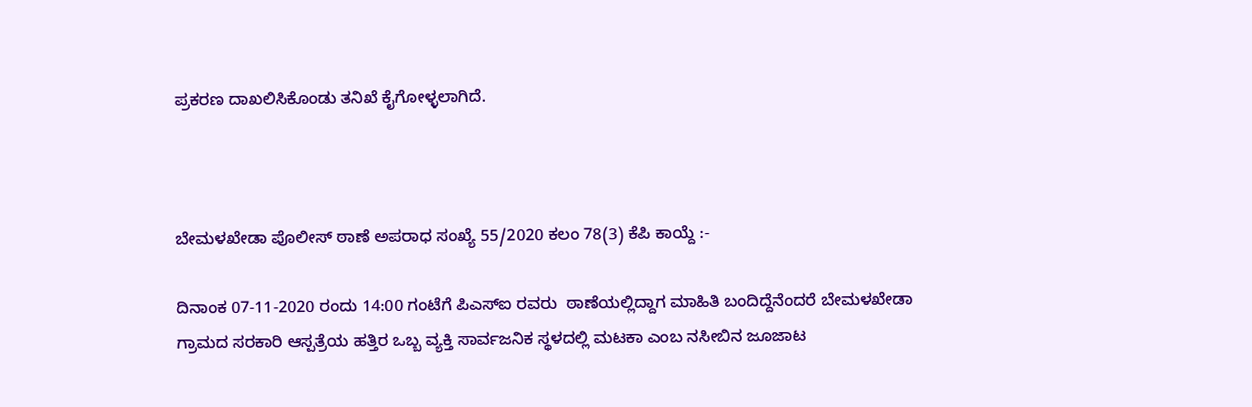ಪ್ರಕರಣ ದಾಖಲಿಸಿಕೊಂಡು ತನಿಖೆ ಕೈಗೋಳ್ಳಲಾಗಿದೆ.



ಬೇಮಳಖೇಡಾ ಪೊಲೀಸ್ ಠಾಣೆ ಅಪರಾಧ ಸಂಖ್ಯೆ 55/2020 ಕಲಂ 78(3) ಕೆಪಿ ಕಾಯ್ದೆ :-

ದಿನಾಂಕ 07-11-2020 ರಂದು 14:00 ಗಂಟೆಗೆ ಪಿಎಸ್ಐ ರವರು  ಠಾಣೆಯಲ್ಲಿದ್ದಾಗ ಮಾಹಿತಿ ಬಂದಿದ್ದೆನೆಂದರೆ ಬೇಮಳಖೇಡಾ ಗ್ರಾಮದ ಸರಕಾರಿ ಆಸ್ಪತ್ರೆಯ ಹತ್ತಿರ ಒಬ್ಬ ವ್ಯಕ್ತಿ ಸಾರ್ವಜನಿಕ ಸ್ಥಳದಲ್ಲಿ ಮಟಕಾ ಎಂಬ ನಸೀಬಿನ ಜೂಜಾಟ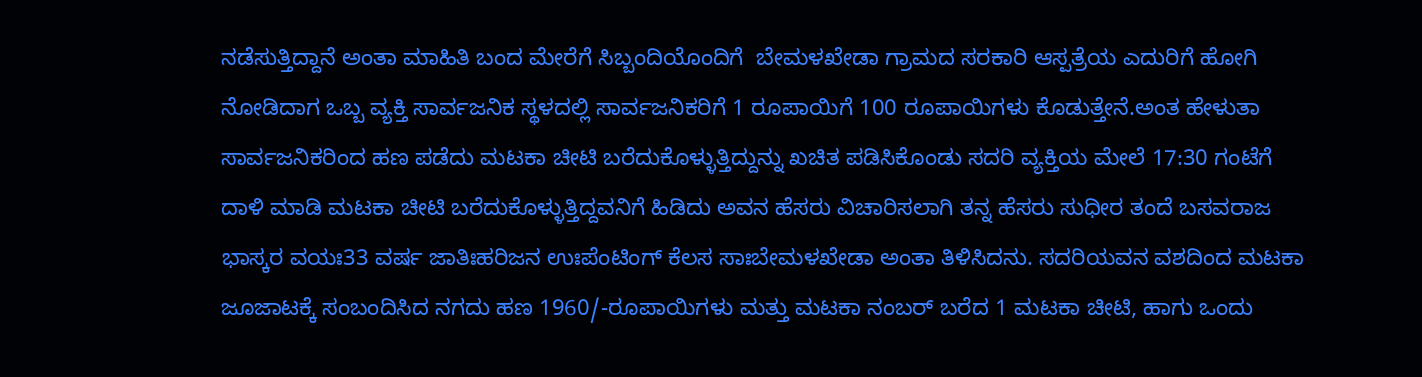ನಡೆಸುತ್ತಿದ್ದಾನೆ ಅಂತಾ ಮಾಹಿತಿ ಬಂದ ಮೇರೆಗೆ ಸಿಬ್ಬಂದಿಯೊಂದಿಗೆ  ಬೇಮಳಖೇಡಾ ಗ್ರಾಮದ ಸರಕಾರಿ ಆಸ್ಪತ್ರೆಯ ಎದುರಿಗೆ ಹೋಗಿ ನೋಡಿದಾಗ ಒಬ್ಬ ವ್ಯಕ್ತಿ ಸಾರ್ವಜನಿಕ ಸ್ಥಳದಲ್ಲಿ ಸಾರ್ವಜನಿಕರಿಗೆ 1 ರೂಪಾಯಿಗೆ 100 ರೂಪಾಯಿಗಳು ಕೊಡುತ್ತೇನೆ.ಅಂತ ಹೇಳುತಾ ಸಾರ್ವಜನಿಕರಿಂದ ಹಣ ಪಡೆದು ಮಟಕಾ ಚೀಟಿ ಬರೆದುಕೊಳ್ಳುತ್ತಿದ್ದುನ್ನು ಖಚಿತ ಪಡಿಸಿಕೊಂಡು ಸದರಿ ವ್ಯಕ್ತಿಯ ಮೇಲೆ 17:30 ಗಂಟೆಗೆ ದಾಳಿ ಮಾಡಿ ಮಟಕಾ ಚೀಟಿ ಬರೆದುಕೊಳ್ಳುತ್ತಿದ್ದವನಿಗೆ ಹಿಡಿದು ಅವನ ಹೆಸರು ವಿಚಾರಿಸಲಾಗಿ ತನ್ನ ಹೆಸರು ಸುಧೀರ ತಂದೆ ಬಸವರಾಜ ಭಾಸ್ಕರ ವಯಃ33 ವರ್ಷ ಜಾತಿಃಹರಿಜನ ಉಃಪೆಂಟಿಂಗ್ ಕೆಲಸ ಸಾಃಬೇಮಳಖೇಡಾ ಅಂತಾ ತಿಳಿಸಿದನು. ಸದರಿಯವನ ವಶದಿಂದ ಮಟಕಾ ಜೂಜಾಟಕ್ಕೆ ಸಂಬಂದಿಸಿದ ನಗದು ಹಣ 1960/-ರೂಪಾಯಿಗಳು ಮತ್ತು ಮಟಕಾ ನಂಬರ್ ಬರೆದ 1 ಮಟಕಾ ಚೀಟಿ, ಹಾಗು ಒಂದು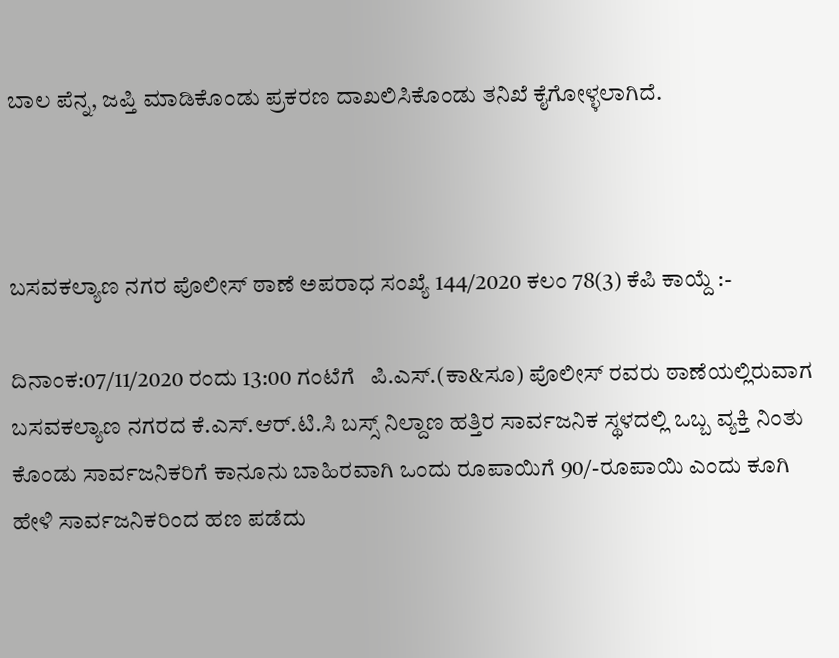ಬಾಲ ಪೆನ್ನ, ಜಪ್ತಿ ಮಾಡಿಕೊಂಡು ಪ್ರಕರಣ ದಾಖಲಿಸಿಕೊಂಡು ತನಿಖೆ ಕೈಗೋಳ್ಳಲಾಗಿದೆ.



ಬಸವಕಲ್ಯಾಣ ನಗರ ಪೊಲೀಸ್ ಠಾಣೆ ಅಪರಾಧ ಸಂಖ್ಯೆ 144/2020 ಕಲಂ 78(3) ಕೆಪಿ ಕಾಯ್ದೆ :-

ದಿನಾಂಕ:07/11/2020 ರಂದು 13:00 ಗಂಟೆಗೆ   ಪಿ.ಎಸ್.(ಕಾ&ಸೂ) ಪೊಲೀಸ್ ರವರು ಠಾಣೆಯಲ್ಲಿರುವಾಗ ಬಸವಕಲ್ಯಾಣ ನಗರದ ಕೆ.ಎಸ್.ಆರ್.ಟಿ.ಸಿ ಬಸ್ಸ್ ನಿಲ್ದಾಣ ಹತ್ತಿರ ಸಾರ್ವಜನಿಕ ಸ್ಥಳದಲ್ಲಿ ಒಬ್ಬ ವ್ಯಕ್ತಿ ನಿಂತು ಕೊಂಡು ಸಾರ್ವಜನಿಕರಿಗೆ ಕಾನೂನು ಬಾಹಿರವಾಗಿ ಒಂದು ರೂಪಾಯಿಗೆ 90/-ರೂಪಾಯಿ ಎಂದು ಕೂಗಿ ಹೇಳಿ ಸಾರ್ವಜನಿಕರಿಂದ ಹಣ ಪಡೆದು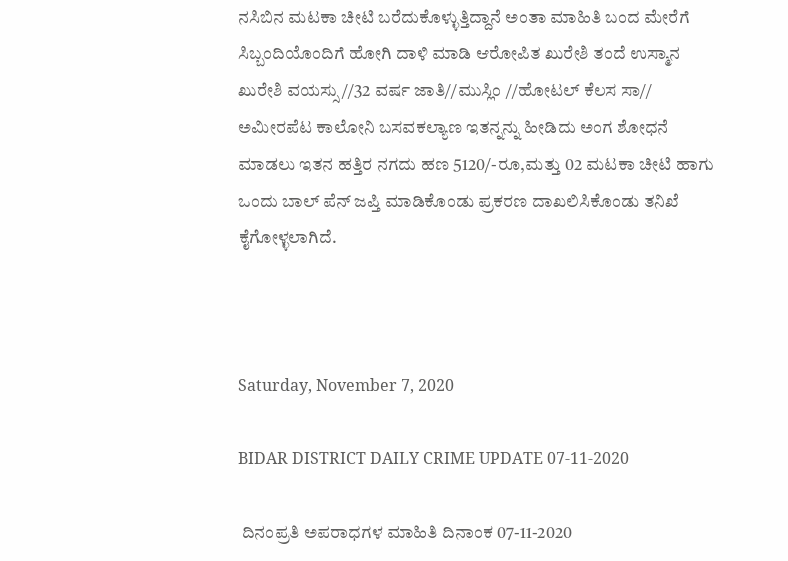ನಸಿಬಿನ ಮಟಕಾ ಚೀಟಿ ಬರೆದುಕೊಳ್ಳುತ್ತಿದ್ದಾನೆ ಅಂತಾ ಮಾಹಿತಿ ಬಂದ ಮೇರೆಗೆ ಸಿಬ್ಬಂದಿಯೊಂದಿಗೆ ಹೋಗಿ ದಾಳಿ ಮಾಡಿ ಆರೋಪಿತ ಖುರೇಶಿ ತಂದೆ ಉಸ್ಮಾನ ಖುರೇಶಿ ವಯಸ್ಸು//32 ವರ್ಷ ಜಾತಿ//ಮುಸ್ಲಿಂ //ಹೋಟಲ್ ಕೆಲಸ ಸಾ// ಅಮೀರಪೆಟ ಕಾಲೋನಿ ಬಸವಕಲ್ಯಾಣ ಇತನ್ನನ್ನು ಹೀಡಿದು ಅಂಗ ಶೋಧನೆ ಮಾಡಲು ಇತನ ಹತ್ತಿರ ನಗದು ಹಣ 5120/-ರೂ,ಮತ್ತು 02 ಮಟಕಾ ಚೀಟಿ ಹಾಗು ಒಂದು ಬಾಲ್ ಪೆನ್ ಜಪ್ತಿ ಮಾಡಿಕೊಂಡು ಪ್ರಕರಣ ದಾಖಲಿಸಿಕೊಂಡು ತನಿಖೆ ಕೈಗೋಳ್ಳಲಾಗಿದೆ.



Saturday, November 7, 2020

BIDAR DISTRICT DAILY CRIME UPDATE 07-11-2020

 ದಿನಂಪ್ರತಿ ಅಪರಾಧಗಳ ಮಾಹಿತಿ ದಿನಾಂಕ 07-11-2020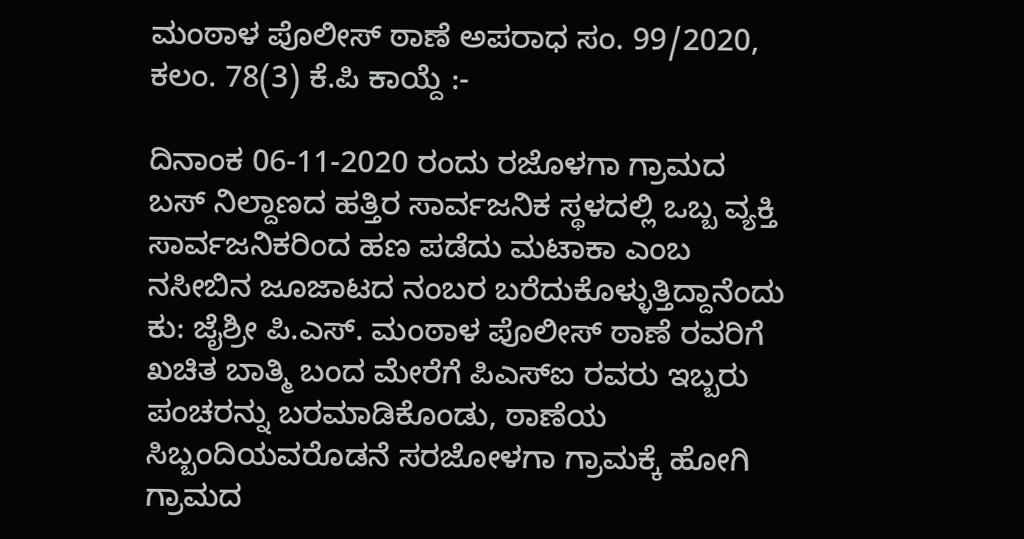ಮಂಠಾಳ ಪೊಲೀಸ್ ಠಾಣೆ ಅಪರಾಧ ಸಂ. 99/2020, ಕಲಂ. 78(3) ಕೆ.ಪಿ ಕಾಯ್ದೆ :-

ದಿನಾಂಕ 06-11-2020 ರಂದು ರಜೊಳಗಾ ಗ್ರಾಮದ ಬಸ್ ನಿಲ್ದಾಣದ ಹತ್ತಿರ ಸಾರ್ವಜನಿಕ ಸ್ಥಳದಲ್ಲಿ ಒಬ್ಬ ವ್ಯಕ್ತಿ ಸಾರ್ವಜನಿಕರಿಂದ ಹಣ ಪಡೆದು ಮಟಾಕಾ ಎಂಬ ನಸೀಬಿನ ಜೂಜಾಟದ ನಂಬರ ಬರೆದುಕೊಳ್ಳುತ್ತಿದ್ದಾನೆಂದು ಕು: ಜೈಶ್ರೀ ಪಿ.ಎಸ್. ಮಂಠಾಳ ಪೊಲೀಸ್ ಠಾಣೆ ರವರಿಗೆ ಖಚಿತ ಬಾತ್ಮಿ ಬಂದ ಮೇರೆಗೆ ಪಿಎಸ್ಐ ರವರು ಇಬ್ಬರು ಪಂಚರನ್ನು ಬರಮಾಡಿಕೊಂಡು, ಠಾಣೆಯ ಸಿಬ್ಬಂದಿಯವರೊಡನೆ ಸರಜೋಳಗಾ ಗ್ರಾಮಕ್ಕೆ ಹೋಗಿ ಗ್ರಾಮದ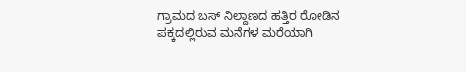ಗ್ರಾಮದ ಬಸ್ ನಿಲ್ದಾಣದ ಹತ್ತಿರ ರೋಡಿನ ಪಕ್ಕದಲ್ಲಿರುವ ಮನೆಗಳ ಮರೆಯಾಗಿ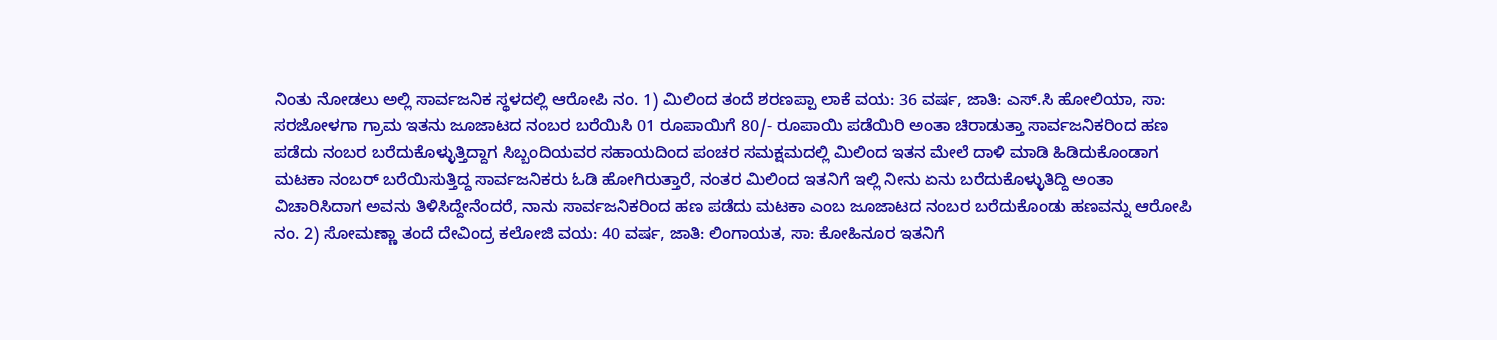ನಿಂತು ನೋಡಲು ಅಲ್ಲಿ ಸಾರ್ವಜನಿಕ ಸ್ಥಳದಲ್ಲಿ ಆರೋಪಿ ನಂ. 1) ಮಿಲಿಂದ ತಂದೆ ಶರಣಪ್ಪಾ ಲಾಕೆ ವಯ: 36 ವರ್ಷ, ಜಾತಿ: ಎಸ್.ಸಿ ಹೋಲಿಯಾ, ಸಾ: ಸರಜೋಳಗಾ ಗ್ರಾಮ ಇತನು ಜೂಜಾಟದ ನಂಬರ ಬರೆಯಿಸಿ 01 ರೂಪಾಯಿಗೆ 80/- ರೂಪಾಯಿ ಪಡೆಯಿರಿ ಅಂತಾ ಚಿರಾಡುತ್ತಾ ಸಾರ್ವಜನಿಕರಿಂದ ಹಣ ಪಡೆದು ನಂಬರ ಬರೆದುಕೊಳ್ಳುತ್ತಿದ್ದಾಗ ಸಿಬ್ಬಂದಿಯವರ ಸಹಾಯದಿಂದ ಪಂಚರ ಸಮಕ್ಷಮದಲ್ಲಿ ಮಿಲಿಂದ ಇತನ ಮೇಲೆ ದಾಳಿ ಮಾಡಿ ಹಿಡಿದುಕೊಂಡಾಗ ಮಟಕಾ ನಂಬರ್ ಬರೆಯಿಸುತ್ತಿದ್ದ ಸಾರ್ವಜನಿಕರು ಓಡಿ ಹೋಗಿರುತ್ತಾರೆ, ನಂತರ ಮಿಲಿಂದ ಇತನಿಗೆ ಇಲ್ಲಿ ನೀನು ಏನು ಬರೆದುಕೊಳ್ಳುತಿದ್ದಿ ಅಂತಾ ವಿಚಾರಿಸಿದಾಗ ಅವನು ತಿಳಿಸಿದ್ದೇನೆಂದರೆ, ನಾನು ಸಾರ್ವಜನಿಕರಿಂದ ಹಣ ಪಡೆದು ಮಟಕಾ ಎಂಬ ಜೂಜಾಟದ ನಂಬರ ಬರೆದುಕೊಂಡು ಹಣವನ್ನು ಆರೋಪಿ ನಂ. 2) ಸೋಮಣ್ಣಾ ತಂದೆ ದೇವಿಂದ್ರ ಕಲೋಜಿ ವಯ: 40 ವರ್ಷ, ಜಾತಿ: ಲಿಂಗಾಯತ, ಸಾ: ಕೋಹಿನೂರ ಇತನಿಗೆ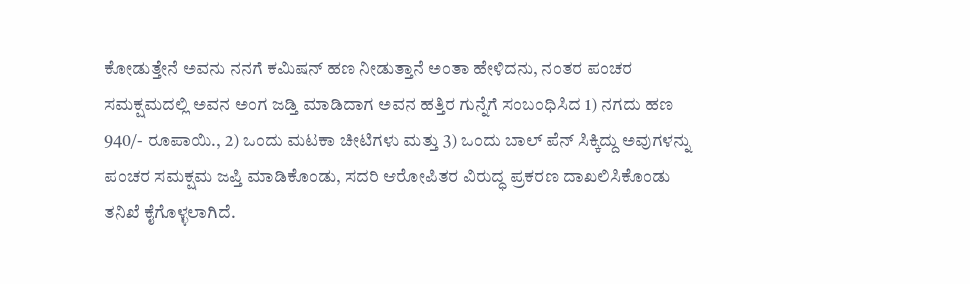ಕೋಡುತ್ತೇನೆ ಅವನು ನನಗೆ ಕಮಿಷನ್ ಹಣ ನೀಡುತ್ತಾನೆ ಅಂತಾ ಹೇಳಿದನು, ನಂತರ ಪಂಚರ ಸಮಕ್ಷಮದಲ್ಲಿ ಅವನ ಅಂಗ ಜಡ್ತಿ ಮಾಡಿದಾಗ ಅವನ ಹತ್ತಿರ ಗುನ್ನೆಗೆ ಸಂಬಂಧಿಸಿದ 1) ನಗದು ಹಣ 940/- ರೂಪಾಯಿ., 2) ಒಂದು ಮಟಕಾ ಚೀಟಿಗಳು ಮತ್ತು 3) ಒಂದು ಬಾಲ್ ಪೆನ್ ಸಿಕ್ಕಿದ್ದು ಅವುಗಳನ್ನು ಪಂಚರ ಸಮಕ್ಷಮ ಜಪ್ತಿ ಮಾಡಿಕೊಂಡು, ಸದರಿ ಆರೋಪಿತರ ವಿರುದ್ಧ ಪ್ರಕರಣ ದಾಖಲಿಸಿಕೊಂಡು ತನಿಖೆ ಕೈಗೊಳ್ಳಲಾಗಿದೆ.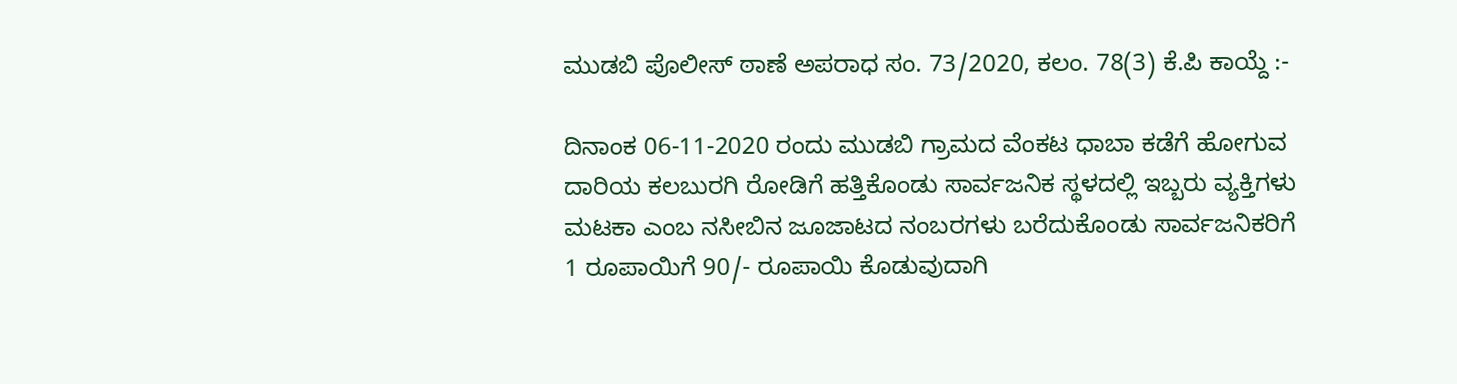ಮುಡಬಿ ಪೊಲೀಸ್ ಠಾಣೆ ಅಪರಾಧ ಸಂ. 73/2020, ಕಲಂ. 78(3) ಕೆ.ಪಿ ಕಾಯ್ದೆ :-

ದಿನಾಂಕ 06-11-2020 ರಂದು ಮುಡಬಿ ಗ್ರಾಮದ ವೆಂಕಟ ಧಾಬಾ ಕಡೆಗೆ ಹೋಗುವ ದಾರಿಯ ಕಲಬುರಗಿ ರೋಡಿಗೆ ಹತ್ತಿಕೊಂಡು ಸಾರ್ವಜನಿಕ ಸ್ಥಳದಲ್ಲಿ ಇಬ್ಬರು ವ್ಯಕ್ತಿಗಳು ಮಟಕಾ ಎಂಬ ನಸೀಬಿನ ಜೂಜಾಟದ ನಂಬರಗಳು ಬರೆದುಕೊಂಡು ಸಾರ್ವಜನಿಕರಿಗೆ 1 ರೂಪಾಯಿಗೆ 90/- ರೂಪಾಯಿ ಕೊಡುವುದಾಗಿ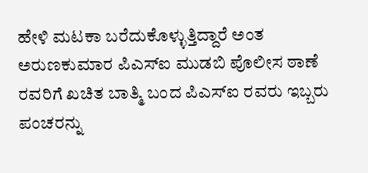ಹೇಳಿ ಮಟಕಾ ಬರೆದುಕೊಳ್ಳುತ್ತಿದ್ದಾರೆ ಅಂತ ಅರುಣಕುಮಾರ ಪಿಎಸ್ಐ ಮುಡಬಿ ಪೊಲೀಸ ಠಾಣೆ ರವರಿಗೆ ಖಚಿತ ಬಾತ್ಮಿ ಬಂದ ಪಿಎಸ್ಐ ರವರು ಇಬ್ಬರು ಪಂಚರನ್ನು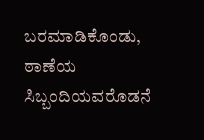ಬರಮಾಡಿಕೊಂಡು, ಠಾಣೆಯ ಸಿಬ್ಬಂದಿಯವರೊಡನೆ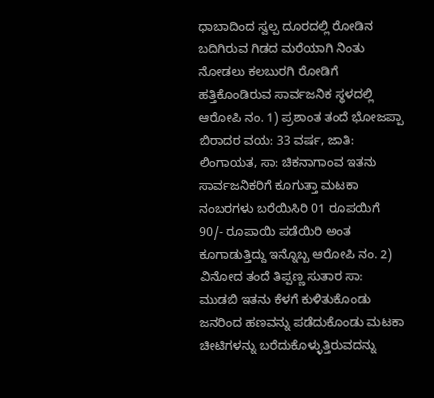ಧಾಬಾದಿಂದ ಸ್ವಲ್ಪ ದೂರದಲ್ಲಿ ರೋಡಿನ ಬದಿಗಿರುವ ಗಿಡದ ಮರೆಯಾಗಿ ನಿಂತು ನೋಡಲು ಕಲಬುರಗಿ ರೋಡಿಗೆ ಹತ್ತಿಕೊಂಡಿರುವ ಸಾರ್ವಜನಿಕ ಸ್ಥಳದಲ್ಲಿ ಆರೋಪಿ ನಂ. 1) ಪ್ರಶಾಂತ ತಂದೆ ಭೋಜಪ್ಪಾ ಬಿರಾದರ ವಯ: 33 ವರ್ಷ, ಜಾತಿ: ಲಿಂಗಾಯತ, ಸಾ: ಚಿಕನಾಗಾಂವ ಇತನು ಸಾರ್ವಜನಿಕರಿಗೆ ಕೂಗುತ್ತಾ ಮಟಕಾ ನಂಬರಗಳು ಬರೆಯಿಸಿರಿ 01 ರೂಪಯಿಗೆ 90/- ರೂಪಾಯಿ ಪಡೆಯಿರಿ ಅಂತ ಕೂಗಾಡುತ್ತಿದ್ದು ಇನ್ನೊಬ್ಬ ಆರೋಪಿ ನಂ. 2) ವಿನೋದ ತಂದೆ ತಿಪ್ಪಣ್ಣ ಸುತಾರ ಸಾ: ಮುಡಬಿ ಇತನು ಕೆಳಗೆ ಕುಳಿತುಕೊಂಡು ಜನರಿಂದ ಹಣವನ್ನು ಪಡೆದುಕೊಂಡು ಮಟಕಾ ಚೀಟಿಗಳನ್ನು ಬರೆದುಕೊಳ್ಳುತ್ತಿರುವದನ್ನು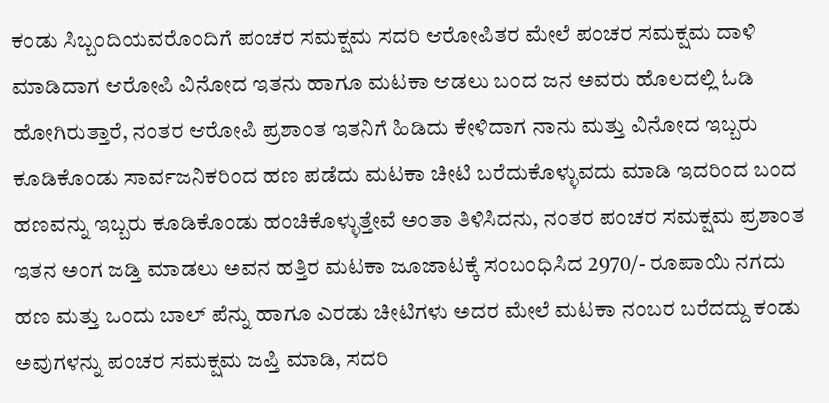ಕಂಡು ಸಿಬ್ಬಂದಿಯವರೊಂದಿಗೆ ಪಂಚರ ಸಮಕ್ಷಮ ಸದರಿ ಆರೋಪಿತರ ಮೇಲೆ ಪಂಚರ ಸಮಕ್ಷಮ ದಾಳಿ ಮಾಡಿದಾಗ ಆರೋಪಿ ವಿನೋದ ಇತನು ಹಾಗೂ ಮಟಕಾ ಆಡಲು ಬಂದ ಜನ ಅವರು ಹೊಲದಲ್ಲಿ ಓಡಿ ಹೋಗಿರುತ್ತಾರೆ, ನಂತರ ಆರೋಪಿ ಪ್ರಶಾಂತ ಇತನಿಗೆ ಹಿಡಿದು ಕೇಳಿದಾಗ ನಾನು ಮತ್ತು ವಿನೋದ ಇಬ್ಬರು ಕೂಡಿಕೊಂಡು ಸಾರ್ವಜನಿಕರಿಂದ ಹಣ ಪಡೆದು ಮಟಕಾ ಚೀಟಿ ಬರೆದುಕೊಳ್ಳುವದು ಮಾಡಿ ಇದರಿಂದ ಬಂದ ಹಣವನ್ನು ಇಬ್ಬರು ಕೂಡಿಕೊಂಡು ಹಂಚಿಕೊಳ್ಳುತ್ತೇವೆ ಅಂತಾ ತಿಳಿಸಿದನು, ನಂತರ ಪಂಚರ ಸಮಕ್ಷಮ ಪ್ರಶಾಂತ ಇತನ ಅಂಗ ಜಡ್ತಿ ಮಾಡಲು ಅವನ ಹತ್ತಿರ ಮಟಕಾ ಜೂಜಾಟಕ್ಕೆ ಸಂಬಂಧಿಸಿದ 2970/- ರೂಪಾಯಿ ನಗದು ಹಣ ಮತ್ತು ಒಂದು ಬಾಲ್ ಪೆನ್ನು ಹಾಗೂ ಎರಡು ಚೀಟಿಗಳು ಅದರ ಮೇಲೆ ಮಟಕಾ ನಂಬರ ಬರೆದದ್ದು ಕಂಡು ಅವುಗಳನ್ನು ಪಂಚರ ಸಮಕ್ಷಮ ಜಪ್ತಿ ಮಾಡಿ, ಸದರಿ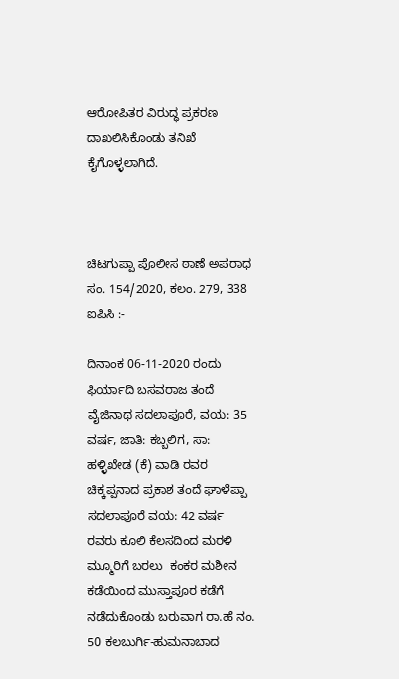ಆರೋಪಿತರ ವಿರುದ್ಧ ಪ್ರಕರಣ ದಾಖಲಿಸಿಕೊಂಡು ತನಿಖೆ ಕೈಗೊಳ್ಳಲಾಗಿದೆ.



ಚಿಟಗುಪ್ಪಾ ಪೊಲೀಸ ಠಾಣೆ ಅಪರಾಧ ಸಂ. 154/2020, ಕಲಂ. 279, 338 ಐಪಿಸಿ :-

ದಿನಾಂಕ 06-11-2020 ರಂದು ಫಿರ್ಯಾದಿ ಬಸವರಾಜ ತಂದೆ ವೈಜಿನಾಥ ಸದಲಾಪೂರೆ, ವಯ: 35 ವರ್ಷ, ಜಾತಿ: ಕಬ್ಬಲಿಗ, ಸಾ: ಹಳ್ಳಿಖೇಡ (ಕೆ) ವಾಡಿ ರವರ ಚಿಕ್ಕಪ್ಪನಾದ ಪ್ರಕಾಶ ತಂದೆ ಘಾಳೆಪ್ಪಾ ಸದಲಾಪೂರೆ ವಯ: 42 ವರ್ಷ ರವರು ಕೂಲಿ ಕೆಲಸದಿಂದ ಮರಳಿ ಮ್ಮೂರಿಗೆ ಬರಲು  ಕಂಕರ ಮಶೀನ ಕಡೆಯಿಂದ ಮುಸ್ತಾಪೂರ ಕಡೆಗೆ ನಡೆದುಕೊಂಡು ಬರುವಾಗ ರಾ.ಹೆ ನಂ. 50 ಕಲಬುರ್ಗಿ-ಹುಮನಾಬಾದ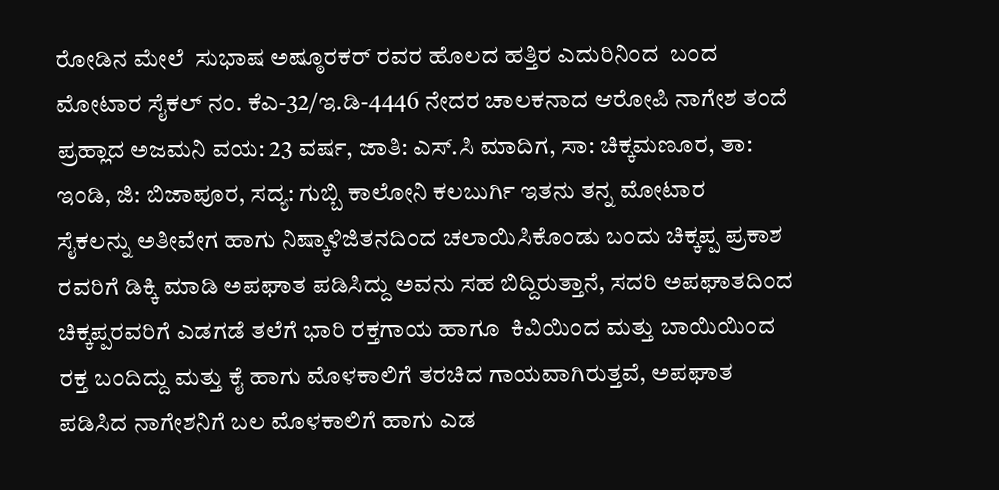ರೋಡಿನ ಮೇಲೆ  ಸುಭಾಷ ಅಷ್ಠೂರಕರ್ ರವರ ಹೊಲದ ಹತ್ತಿರ ಎದುರಿನಿಂದ  ಬಂದ ಮೋಟಾರ ಸೈಕಲ್ ನಂ. ಕೆಎ-32/ಇ.ಡಿ-4446 ನೇದರ ಚಾಲಕನಾದ ಆರೋಪಿ ನಾಗೇಶ ತಂದೆ ಪ್ರಹ್ಲಾದ ಅಜಮನಿ ವಯ: 23 ವರ್ಷ, ಜಾತಿ: ಎಸ್.ಸಿ ಮಾದಿಗ, ಸಾ: ಚಿಕ್ಕಮಣೂರ, ತಾ: ಇಂಡಿ, ಜಿ: ಬಿಜಾಪೂರ, ಸದ್ಯ: ಗುಬ್ಬಿ ಕಾಲೋನಿ ಕಲಬುರ್ಗಿ ಇತನು ತನ್ನ ಮೋಟಾರ   ಸೈಕಲನ್ನು ಅತೀವೇಗ ಹಾಗು ನಿಷ್ಕಾಳಿಜಿತನದಿಂದ ಚಲಾಯಿಸಿಕೊಂಡು ಬಂದು ಚಿಕ್ಕಪ್ಪ ಪ್ರಕಾಶ ರವರಿಗೆ ಡಿಕ್ಕಿ ಮಾಡಿ ಅಪಘಾತ ಪಡಿಸಿದ್ದು ಅವನು ಸಹ ಬಿದ್ದಿರುತ್ತಾನೆ, ಸದರಿ ಅಪಘಾತದಿಂದ ಚಿಕ್ಕಪ್ಪರವರಿಗೆ ಎಡಗಡೆ ತಲೆಗೆ ಭಾರಿ ರಕ್ತಗಾಯ ಹಾಗೂ  ಕಿವಿಯಿಂದ ಮತ್ತು ಬಾಯಿಯಿಂದ ರಕ್ತ ಬಂದಿದ್ದು ಮತ್ತು ಕೈ ಹಾಗು ಮೊಳಕಾಲಿಗೆ ತರಚಿದ ಗಾಯವಾಗಿರುತ್ತವೆ, ಅಪಘಾತ ಪಡಿಸಿದ ನಾಗೇಶನಿಗೆ ಬಲ ಮೊಳಕಾಲಿಗೆ ಹಾಗು ಎಡ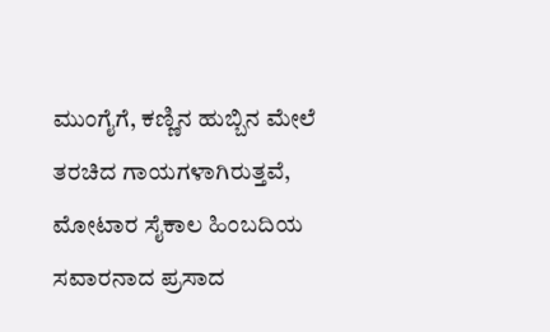ಮುಂಗೈಗೆ, ಕಣ್ಣಿನ ಹುಬ್ಬಿನ ಮೇಲೆ ತರಚಿದ ಗಾಯಗಳಾಗಿರುತ್ತವೆ, ಮೋಟಾರ ಸೈಕಾಲ ಹಿಂಬದಿಯ ಸವಾರನಾದ ಪ್ರಸಾದ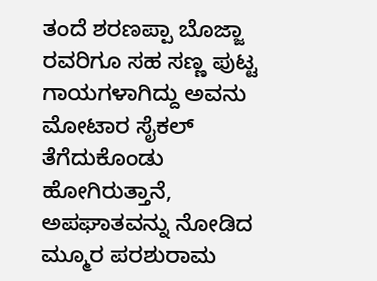ತಂದೆ ಶರಣಪ್ಪಾ ಬೊಜ್ಜಾ ರವರಿಗೂ ಸಹ ಸಣ್ಣ ಪುಟ್ಟ ಗಾಯಗಳಾಗಿದ್ದು ಅವನು ಮೋಟಾರ ಸೈಕಲ್ ತೆಗೆದುಕೊಂಡು ಹೋಗಿರುತ್ತಾನೆ, ಅಪಘಾತವನ್ನು ನೋಡಿದ ಮ್ಮೂರ ಪರಶುರಾಮ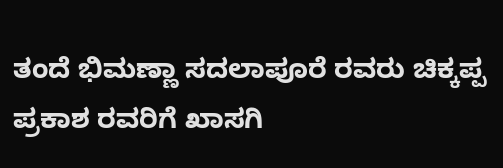ತಂದೆ ಭಿಮಣ್ಣಾ ಸದಲಾಪೂರೆ ರವರು ಚಿಕ್ಕಪ್ಪ ಪ್ರಕಾಶ ರವರಿಗೆ ಖಾಸಗಿ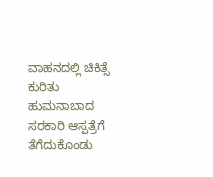ವಾಹನದಲ್ಲಿ ಚಿಕಿತ್ಸೆ ಕುರಿತು ಹುಮನಾಬಾದ ಸರಕಾರಿ ಆಸ್ಪತ್ರೆಗೆ ತೆಗೆದುಕೊಂಡು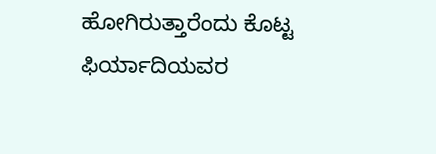ಹೋಗಿರುತ್ತಾರೆಂದು ಕೊಟ್ಟ ಫಿರ್ಯಾದಿಯವರ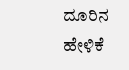ದೂರಿನ ಹೇಳಿಕೆ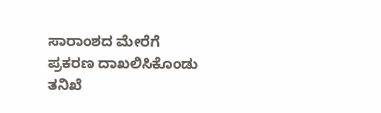ಸಾರಾಂಶದ ಮೇರೆಗೆ ಪ್ರಕರಣ ದಾಖಲಿಸಿಕೊಂಡು ತನಿಖೆ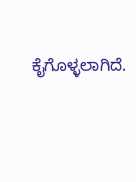ಕೈಗೊಳ್ಳಲಾಗಿದೆ.